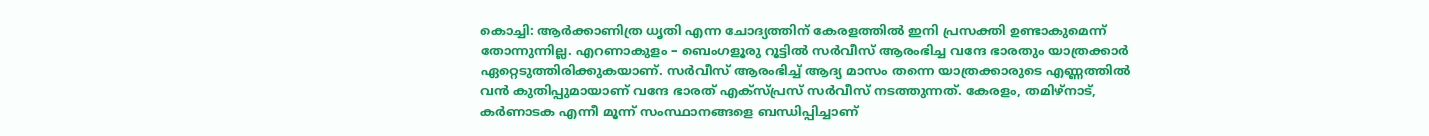കൊച്ചി: ആർക്കാണിത്ര ധൃതി എന്ന ചോദ്യത്തിന് കേരളത്തിൽ ഇനി പ്രസക്തി ഉണ്ടാകുമെന്ന് തോന്നുന്നില്ല. എറണാകുളം – ബെംഗളൂരു റൂട്ടിൽ സർവീസ് ആരംഭിച്ച വന്ദേ ഭാരതും യാത്രക്കാർ ഏറ്റെടുത്തിരിക്കുകയാണ്. സർവീസ് ആരംഭിച്ച് ആദ്യ മാസം തന്നെ യാത്രക്കാരുടെ എണ്ണത്തിൽ വൻ കുതിപ്പുമായാണ് വന്ദേ ഭാരത് എക്സ്പ്രസ് സർവീസ് നടത്തുന്നത്. കേരളം, തമിഴ്നാട്, കർണാടക എന്നീ മൂന്ന് സംസ്ഥാനങ്ങളെ ബന്ധിപ്പിച്ചാണ്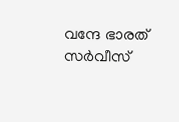വന്ദേ ഭാരത് സർവീസ്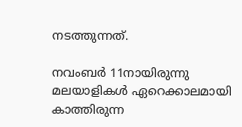നടത്തുന്നത്.

നവംബർ 11നായിരുന്നു മലയാളികൾ ഏറെക്കാലമായി കാത്തിരുന്ന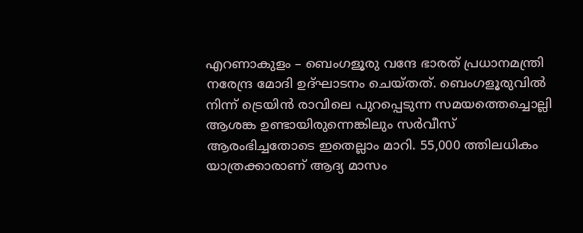എറണാകുളം – ബെംഗളൂരു വന്ദേ ഭാരത് പ്രധാനമന്ത്രി നരേന്ദ്ര മോദി ഉദ്ഘാടനം ചെയ്തത്. ബെംഗളൂരുവിൽ നിന്ന് ട്രെയിൻ രാവിലെ പുറപ്പെടുന്ന സമയത്തെച്ചൊല്ലി ആശങ്ക ഉണ്ടായിരുന്നെങ്കിലും സർവീസ് ആരംഭിച്ചതോടെ ഇതെല്ലാം മാറി. 55,000 ത്തിലധികം യാത്രക്കാരാണ് ആദ്യ മാസം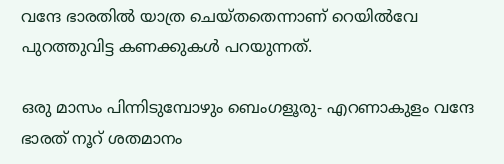വന്ദേ ഭാരതിൽ യാത്ര ചെയ്തതെന്നാണ് റെയിൽവേ പുറത്തുവിട്ട കണക്കുകൾ പറയുന്നത്.

ഒരു മാസം പിന്നിടുമ്പോഴും ബെംഗളൂരു- എറണാകുളം വന്ദേ ഭാരത് നൂറ് ശതമാനം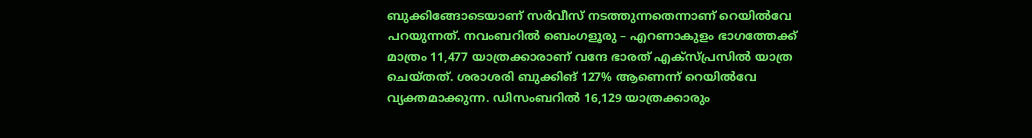ബുക്കിങ്ങോടെയാണ് സർവീസ് നടത്തുന്നതെന്നാണ് റെയിൽവേ പറയുന്നത്. നവംബറില്‍ ബെംഗളൂരു – എറണാകുളം ഭാഗത്തേക്ക് മാത്രം 11,477 യാത്രക്കാരാണ് വന്ദേ ഭാരത് എക്സ്പ്രസിൽ യാത്ര ചെയ്തത്. ശരാശരി ബുക്കിങ് 127% ആണെന്ന് റെയില്‍വേ വ്യക്തമാക്കുന്ന. ഡിസംബറിൽ 16,129 യാത്രക്കാരും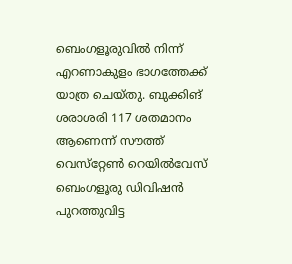ബെംഗളൂരുവിൽ നിന്ന് എറണാകുളം ഭാഗത്തേക്ക് യാത്ര ചെയ്തു. ബുക്കിങ് ശരാശരി 117 ശതമാനം ആണെന്ന് സൗത്ത് വെസ്‌റ്റേണ്‍ റെയില്‍വേസ് ബെംഗളൂരു ഡിവിഷന്‍ പുറത്തുവിട്ട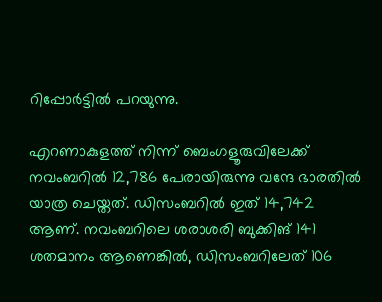റിപ്പോര്‍ട്ടില്‍ പറയുന്നു.

എറണാകുളത്ത് നിന്ന് ബെംഗളൂരുവിലേക്ക് നവംബറില്‍ 12,786 പേരായിരുന്നു വന്ദേ ഭാരതില്‍ യാത്ര ചെയ്തത്. ഡിസംബറില്‍ ഇത് 14,742 ആണ്. നവംബറിലെ ശരാശരി ബുക്കിങ് 141 ശതമാനം ആണെങ്കിൽ, ഡിസംബറിലേത് 106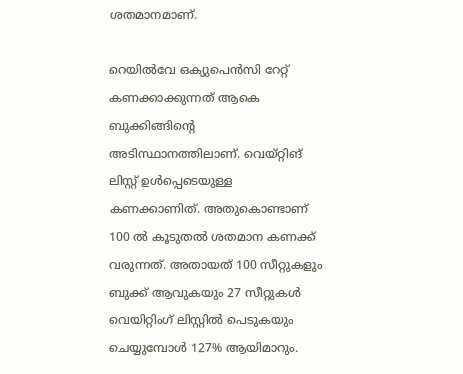ശതമാനമാണ്.

റെയിൽവേ ഒക്യുപെൻസി റേറ്റ് കണക്കാക്കുന്നത് ആകെ ബുക്കിങ്ങിൻ്റെ അടിസ്ഥാനത്തിലാണ്. വെയ്റ്റിങ് ലിസ്റ്റ് ഉൾപ്പെടെയുള്ള കണക്കാണിത്. അതുകൊണ്ടാണ് 100 ല്‍ കൂടുതൽ ശതമാന കണക്ക് വരുന്നത്. അതായത് 100 സീറ്റുകളും ബുക്ക് ആവുകയും 27 സീറ്റുകള്‍ വെയിറ്റിംഗ് ലിസ്റ്റില്‍ പെടുകയും ചെയ്യുമ്പോള്‍ 127% ആയിമാറും.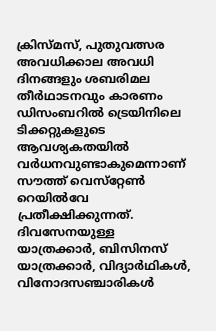ക്രിസ്മസ്, പുതുവത്സര അവധിക്കാല അവധി ദിനങ്ങളും ശബരിമല തീർഥാടനവും കാരണം ഡിസംബറിൽ ട്രെയിനിലെ ടിക്കറ്റുകളുടെ ആവശ്യകതയിൽ വർധനവുണ്ടാകുമെന്നാണ് സൗത്ത് വെസ്‌റ്റേണ്‍ റെയില്‍വേ പ്രതീക്ഷിക്കുന്നത്. ദിവസേനയുള്ള യാത്രക്കാർ, ബിസിനസ് യാത്രക്കാർ, വിദ്യാർഥികൾ, വിനോദസഞ്ചാരികൾ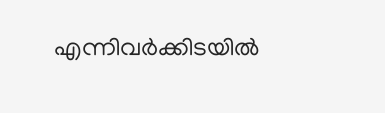എന്നിവർക്കിടയിൽ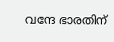വന്ദേ ഭാരതിന്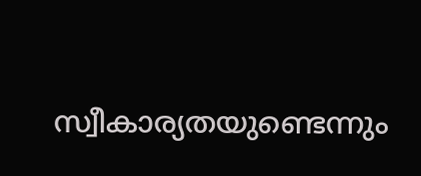സ്വീകാര്യതയുണ്ടെന്നും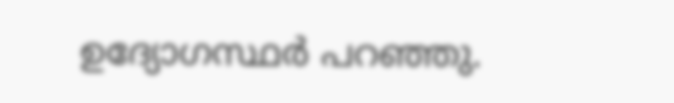ഉദ്യോഗസ്ഥർ പറഞ്ഞു.